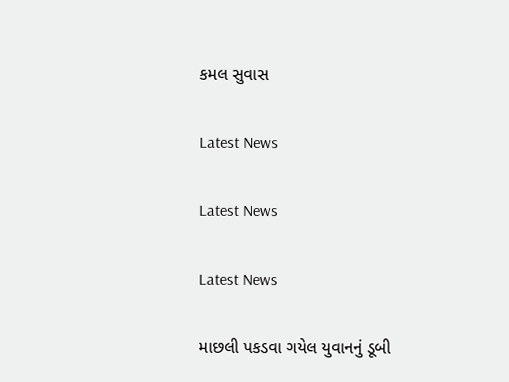કમલ સુવાસ

Latest News

Latest News

Latest News

માછલી પકડવા ગયેલ યુવાનનું ડૂબી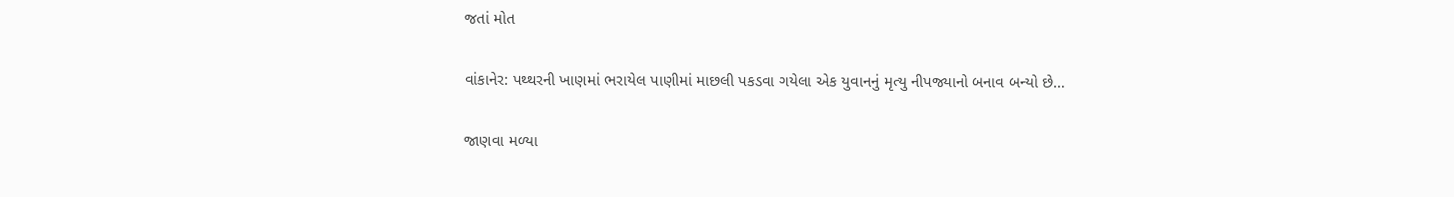જતાં મોત

વાંકાનેર: પથ્થરની ખાણમાં ભરાયેલ પાણીમાં માછલી પકડવા ગયેલા એક યુવાનનું મૃત્યુ નીપજ્યાનો બનાવ બન્યો છે…

જાણવા મળ્યા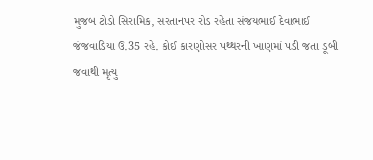મુજબ ટોડો સિરામિક, સરતાનપર રોડ રહેતા સંજયભાઈ દેવાભાઈ જંજવાડિયા ઉ.35 રહે. કોઈ કારણોસર પથ્થરની ખાણમાં પડી જતા ડૂબી જવાથી મૃત્યુ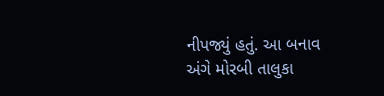નીપજ્યું હતું. આ બનાવ અંગે મોરબી તાલુકા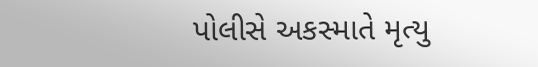પોલીસે અકસ્માતે મૃત્યુ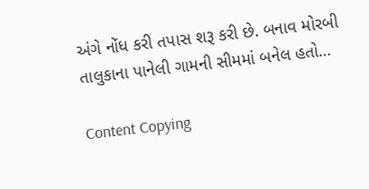અંગે નોંધ કરી તપાસ શરૂ કરી છે. બનાવ મોરબી તાલુકાના પાનેલી ગામની સીમમાં બનેલ હતો…

Content Copying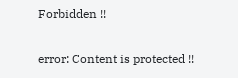Forbidden !!

error: Content is protected !!